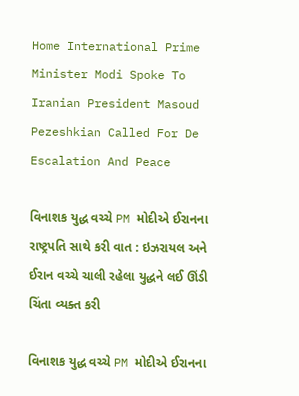Home International Prime Minister Modi Spoke To Iranian President Masoud Pezeshkian Called For De Escalation And Peace

વિનાશક યુદ્ધ વચ્ચે PM મોદીએ ઈરાનના રાષ્ટ્રપતિ સાથે કરી વાત : ઇઝરાયલ અને ઈરાન વચ્ચે ચાલી રહેલા યુદ્ધને લઈ ઊંડી ચિંતા વ્યક્ત કરી

વિનાશક યુદ્ધ વચ્ચે PM મોદીએ ઈરાનના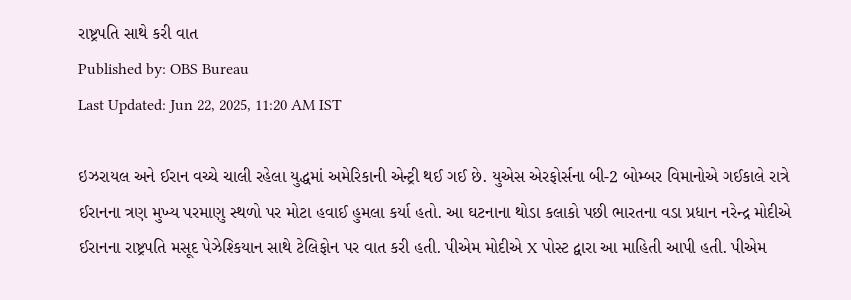રાષ્ટ્રપતિ સાથે કરી વાત
Published by: OBS Bureau
Last Updated: Jun 22, 2025, 11:20 AM IST

ઇઝરાયલ અને ઈરાન વચ્ચે ચાલી રહેલા યુદ્ધમાં અમેરિકાની એન્ટ્રી થઈ ગઈ છે. યુએસ એરફોર્સના બી-2 બોમ્બર વિમાનોએ ગઈકાલે રાત્રે ઈરાનના ત્રણ મુખ્ય પરમાણુ સ્થળો પર મોટા હવાઈ હુમલા કર્યા હતો. આ ઘટનાના થોડા કલાકો પછી ભારતના વડા પ્રધાન નરેન્દ્ર મોદીએ ઈરાનના રાષ્ટ્રપતિ મસૂદ પેઝેશ્કિયાન સાથે ટેલિફોન પર વાત કરી હતી. પીએમ મોદીએ X પોસ્ટ દ્વારા આ માહિતી આપી હતી. પીએમ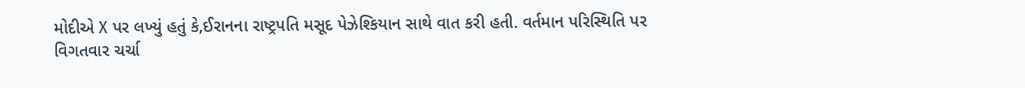મોદીએ X પર લખ્યું હતું કે,ઈરાનના રાષ્ટ્રપતિ મસૂદ પેઝેશ્કિયાન સાથે વાત કરી હતી. વર્તમાન પરિસ્થિતિ પર વિગતવાર ચર્ચા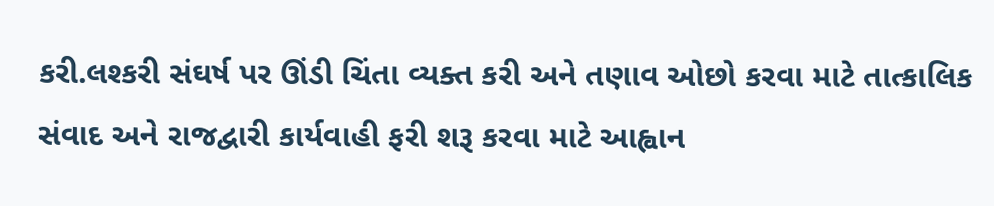કરી.લશ્કરી સંઘર્ષ પર ઊંડી ચિંતા વ્યક્ત કરી અને તણાવ ઓછો કરવા માટે તાત્કાલિક સંવાદ અને રાજદ્વારી કાર્યવાહી ફરી શરૂ કરવા માટે આહ્વાન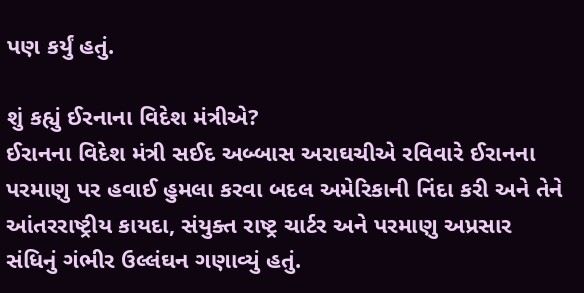પણ કર્યું હતું.

શું કહ્યું ઈરનાના વિદેશ મંત્રીએ?
ઈરાનના વિદેશ મંત્રી સઈદ અબ્બાસ અરાઘચીએ રવિવારે ઈરાનના પરમાણુ પર હવાઈ હુમલા કરવા બદલ અમેરિકાની નિંદા કરી અને તેને આંતરરાષ્ટ્રીય કાયદા, સંયુક્ત રાષ્ટ્ર ચાર્ટર અને પરમાણુ અપ્રસાર સંધિનું ગંભીર ઉલ્લંઘન ગણાવ્યું હતું.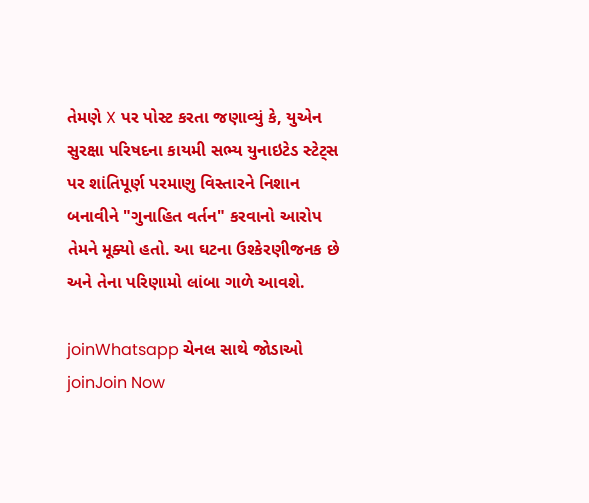તેમણે X પર પોસ્ટ કરતા જણાવ્યું કે, યુએન સુરક્ષા પરિષદના કાયમી સભ્ય યુનાઇટેડ સ્ટેટ્સ પર શાંતિપૂર્ણ પરમાણુ વિસ્તારને નિશાન બનાવીને "ગુનાહિત વર્તન" કરવાનો આરોપ તેમને મૂક્યો હતો. આ ઘટના ઉશ્કેરણીજનક છે અને તેના પરિણામો લાંબા ગાળે આવશે.

joinWhatsapp ચેનલ સાથે જોડાઓ
joinJoin Now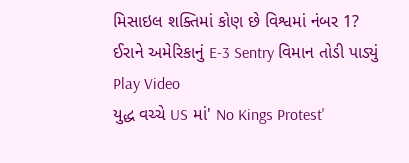મિસાઇલ શક્તિમાં કોણ છે વિશ્વમાં નંબર 1?
ઈરાને અમેરિકાનું E-3 Sentry વિમાન તોડી પાડ્યું
Play Video
યુદ્ધ વચ્ચે US માં' No Kings Protest'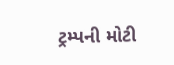ટ્રમ્પની મોટી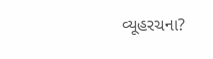વ્યૂહરચના?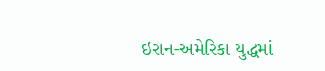ઇરાન-અમેરિકા યુદ્ધમાં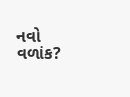નવો વળાંક?